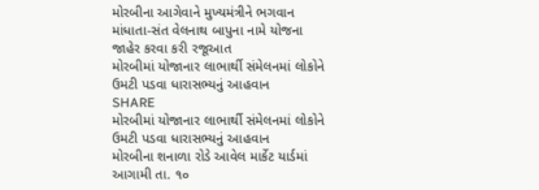મોરબીના આગેવાને મુખ્યમંત્રીને ભગવાન માંધાતા-સંત વેલનાથ બાપુના નામે યોજના જાહેર કરવા કરી રજૂઆત
મોરબીમાં યોજાનાર લાભાર્થી સંમેલનમાં લોકોને ઉમટી પડવા ધારાસભ્યનું આહવાન
SHARE
મોરબીમાં યોજાનાર લાભાર્થી સંમેલનમાં લોકોને ઉમટી પડવા ધારાસભ્યનું આહવાન
મોરબીના શનાળા રોડે આવેલ માર્કેટ યાર્ડમાં આગામી તા. ૧૦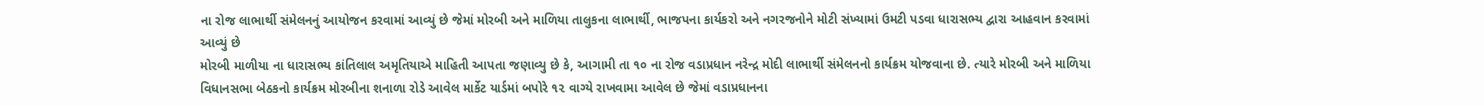ના રોજ લાભાર્થી સંમેલનનું આયોજન કરવામાં આવ્યું છે જેમાં મોરબી અને માળિયા તાલુકના લાભાર્થી, ભાજપના કાર્યકરો અને નગરજનોને મોટી સંખ્યામાં ઉમટી પડવા ધારાસભ્ય દ્વારા આહવાન કરવામાં આવ્યું છે
મોરબી માળીયા ના ધારાસભ્ય કાંતિલાલ અમૃતિયાએ માહિતી આપતા જણાવ્યુ છે કે, આગામી તા ૧૦ ના રોજ વડાપ્રધાન નરેન્દ્ર મોદી લાભાર્થી સંમેલનનો કાર્યક્રમ યોજવાના છે. ત્યારે મોરબી અને માળિયા વિધાનસભા બેઠકનો કાર્યક્રમ મોરબીના શનાળા રોડે આવેલ માર્કેટ યાર્ડમાં બપોરે ૧૨ વાગ્યે રાખવામા આવેલ છે જેમાં વડાપ્રધાનના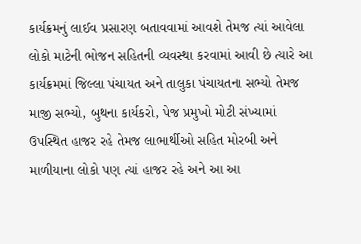કાર્યક્રમનું લાઈવ પ્રસારણ બતાવવામાં આવશે તેમજ ત્યાં આવેલા લોકો માટેની ભોજન સહિતની વ્યવસ્થા કરવામાં આવી છે ત્યારે આ કાર્યક્રમમાં જિલ્લા પંચાયત અને તાલુકા પંચાયતના સભ્યો તેમજ માજી સભ્યો, બુથના કાર્યકરો, પેજ પ્રમુખો મોટી સંખ્યામાં ઉપસ્થિત હાજર રહે તેમજ લાભાર્થીઓ સહિત મોરબી અને માળીયાના લોકો પણ ત્યાં હાજર રહે અને આ આ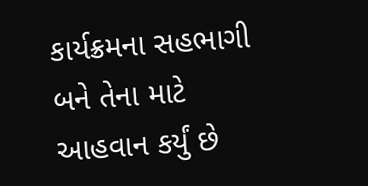કાર્યક્રમના સહભાગી બને તેના માટે આહવાન કર્યું છે